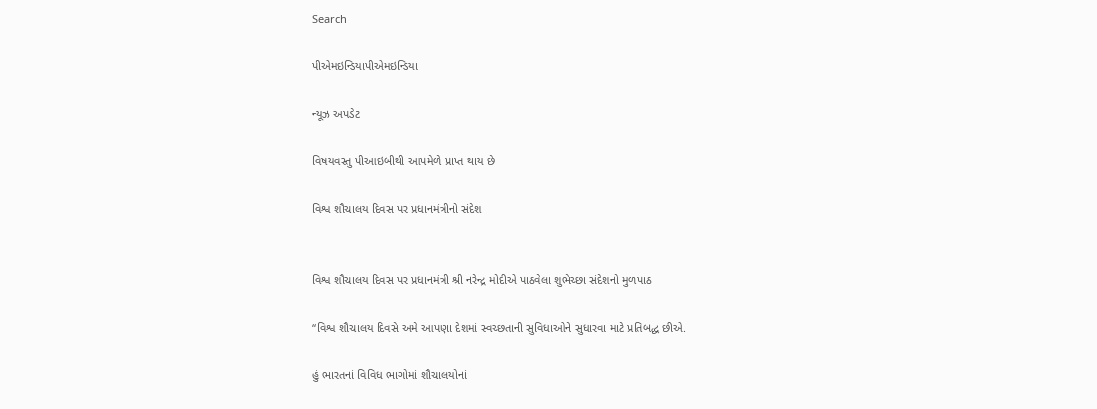Search

પીએમઇન્ડિયાપીએમઇન્ડિયા

ન્યૂઝ અપડેટ

વિષયવસ્તુ પીઆઇબીથી આપમેળે પ્રાપ્ત થાય છે

વિશ્વ શૌચાલય દિવસ પર પ્રધાનમંત્રીનો સંદેશ


વિશ્વ શૌચાલય દિવસ પર પ્રધાનમંત્રી શ્રી નરેન્દ્ર મોદીએ પાઠવેલા શુભેચ્છા સંદેશનો મુળપાઠ

“વિશ્વ શૌચાલય દિવસે અમે આપણા દેશમાં સ્વચ્છતાની સુવિધાઓને સુધારવા માટે પ્રતિબદ્ધ છીએ.

હું ભારતનાં વિવિધ ભાગોમાં શૌચાલયોનાં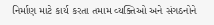નિર્માણ માટે કાર્ય કરતા તમામ વ્યક્તિઓ અને સંગઠનોને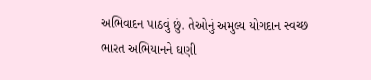અભિવાદન પાઠવું છું. તેઓનું અમુલ્ય યોગદાન સ્વચ્છ ભારત અભિયાનને ઘણી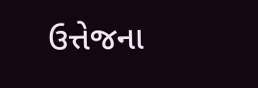ઉત્તેજના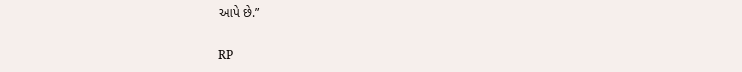આપે છે.”

RP